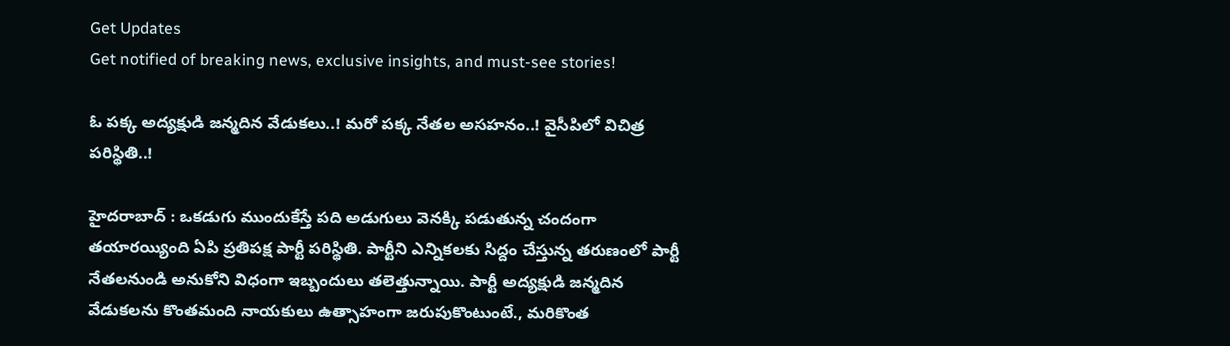Get Updates
Get notified of breaking news, exclusive insights, and must-see stories!

ఓ ప‌క్క అద్య‌క్షుడి జ‌న్మ‌దిన వేడుక‌లు..! మ‌రో ప‌క్క నేత‌ల అస‌హ‌నం..! వైసీపిలో విచిత్ర ప‌రిస్థితి..!

హైద‌రాబాద్ : ఒక‌డుగు ముందుకేస్తే ప‌ది అడుగులు వెన‌క్కి ప‌డుతున్న చందంగా త‌యార‌య్యింది ఏపి ప్ర‌తిప‌క్ష పార్టీ ప‌రిస్థితి. పార్టీని ఎన్నిక‌ల‌కు సిద్దం చేస్తున్న త‌రుణంలో పార్టీ నేత‌ల‌నుండి అనుకోని విధంగా ఇబ్బందులు త‌లెత్తున్నాయి. పార్టీ అద్యక్షుడి జ‌న్మ‌దిన వేడుక‌ల‌ను కొంత‌మంది నాయ‌కులు ఉత్సాహంగా జ‌రుపుకొంటుంటే., మ‌రికొంత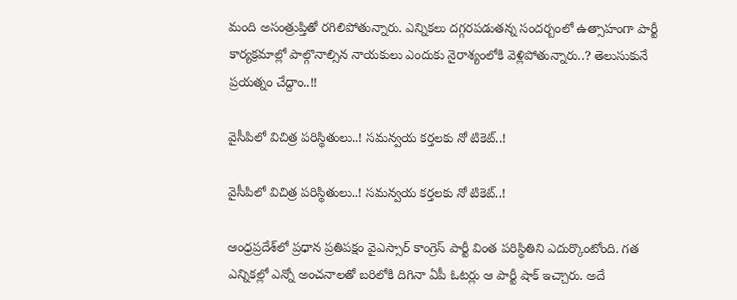మంది అసంత్రుప్తితో ర‌గిలిపోతున్నారు. ఎన్నిక‌లు ద‌గ్గ‌ర‌పడుత‌న్న సంద‌ర్బంలో ఉత్సాహంగా పార్టీ కార్య‌క్ర‌మాల్లో పాల్గొనాల్సిన నాయ‌కులు ఎందుకు నైరాశ్యంలోకి వెళ్లిపోతున్నారు..? తెలుసుకునే ప్ర‌య‌త్నం చేద్దాం..!!

వైసీపిలో విచిత్ర ప‌రిస్థితులు..! స‌మ‌న్వ‌య క‌ర్త‌ల‌కు నో టికెట్..!

వైసీపిలో విచిత్ర ప‌రిస్థితులు..! స‌మ‌న్వ‌య క‌ర్త‌ల‌కు నో టికెట్..!

ఆంధ్రప్రదేశ్‌లో ప్రధాన ప్రతిపక్షం వైఎస్సార్ కాంగ్రెస్ పార్టీ వింత పరిస్థితిని ఎదుర్కొంటోంది. గత ఎన్నికల్లో ఎన్నో అంచనాలతో బరిలోకి దిగినా ఏపీ ఓటర్లు ఆ పార్టీ షాక్ ఇచ్చారు. అదే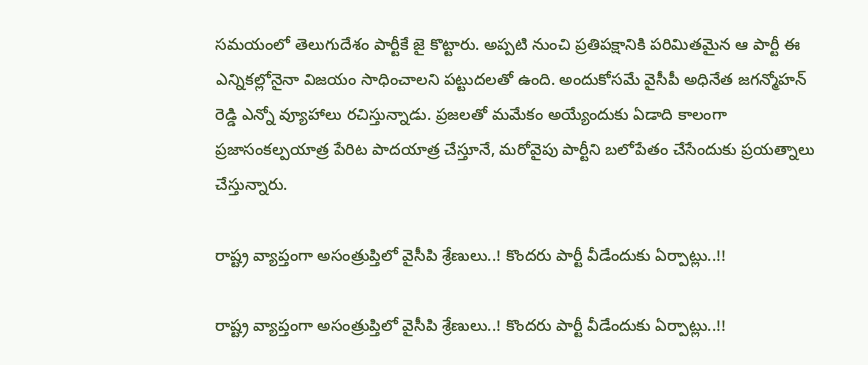సమయంలో తెలుగుదేశం పార్టీకే జై కొట్టారు. అప్పటి నుంచి ప్రతిపక్షానికి పరిమితమైన ఆ పార్టీ ఈ ఎన్నికల్లోనైనా విజయం సాధించాలని పట్టుదలతో ఉంది. అందుకోసమే వైసీపీ అధినేత జగన్మోహన్ రెడ్డి ఎన్నో వ్యూహాలు రచిస్తున్నాడు. ప్రజలతో మమేకం అయ్యేందుకు ఏడాది కాలంగా ప్రజాసంకల్పయాత్ర పేరిట పాదయాత్ర చేస్తూనే, మరోవైపు పార్టీని బలోపేతం చేసేందుకు ప్రయత్నాలు చేస్తున్నారు.

రాష్ట్ర వ్యాప్తంగా అసంత్రుప్తిలో వైసీపి శ్రేణులు..! కొంద‌రు పార్టీ వీడేందుకు ఏర్పాట్లు..!!

రాష్ట్ర వ్యాప్తంగా అసంత్రుప్తిలో వైసీపి శ్రేణులు..! కొంద‌రు పార్టీ వీడేందుకు ఏర్పాట్లు..!!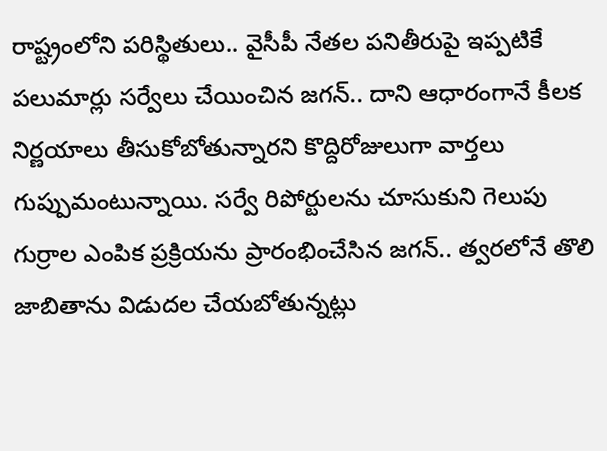రాష్ట్రంలోని పరిస్థితులు.. వైసీపీ నేతల పనితీరుపై ఇప్పటికే పలుమార్లు సర్వేలు చేయించిన జగన్.. దాని ఆధారంగానే కీలక నిర్ణయాలు తీసుకోబోతున్నార‌ని కొద్దిరోజులుగా వార్తలు గుప్పుమంటున్నాయి. సర్వే రిపోర్టులను చూసుకుని గెలుపు గుర్రాల ఎంపిక ప్రక్రియను ప్రారంభించేసిన జగన్.. త్వరలోనే తొలి జాబితాను విడుదల చేయబోతున్నట్లు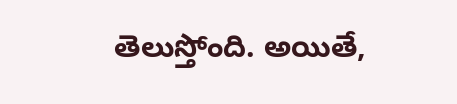తెలుస్తోంది. అయితే,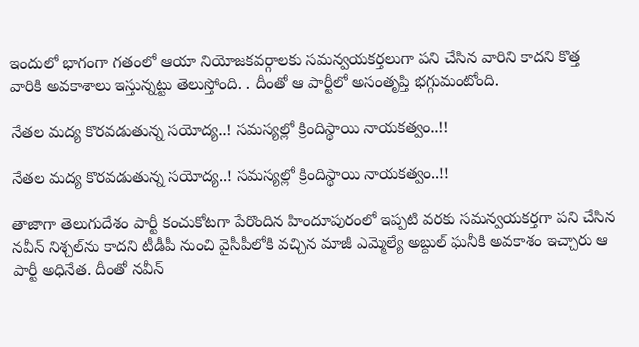ఇందులో భాగంగా గతంలో ఆయా నియోజకవర్గాలకు సమన్వయకర్తలుగా పని చేసిన వారిని కాదని కొత్త వారికి అవ‌కాశాలు ఇస్తున్నట్టు తెలుస్తోంది. . దీంతో ఆ పార్టీలో అసంతృప్తి భగ్గుమంటోంది.

నేత‌ల మ‌ద్య కొరవ‌డుతున్న స‌యోద్య‌..! స‌మ‌స్య‌ల్లో క్రిందిస్థాయి నాయ‌క‌త్వం..!!

నేత‌ల మ‌ద్య కొరవ‌డుతున్న స‌యోద్య‌..! స‌మ‌స్య‌ల్లో క్రిందిస్థాయి నాయ‌క‌త్వం..!!

తాజాగా తెలుగుదేశం పార్టీ కంచుకోటగా పేరొందిన హిందూపురంలో ఇప్పటి వరకు సమన్వయకర్తగా పని చేసిన నవీన్ నిశ్చల్‌ను కాదని టీడీపీ నుంచి వైసీపీలోకి వచ్చిన మాజీ ఎమ్మెల్యే అబ్దుల్ ఘనీకి అవకాశం ఇచ్చారు ఆ పార్టీ అధినేత. దీంతో నవీన్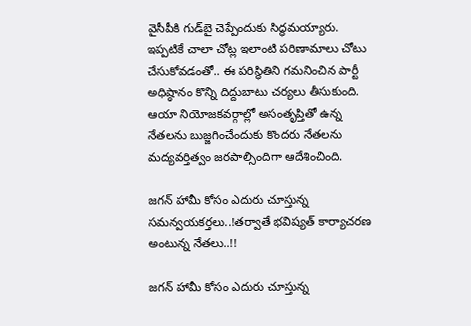వైసీపీకి గుడ్‌బై చెప్పేందుకు సిద్ధమయ్యారు. ఇప్పటికే చాలా చోట్ల ఇలాంటి పరిణామాలు చోటు చేసుకోవడంతో.. ఈ పరిస్థితిని గమనించిన పార్టీ అధిష్ఠానం కొన్ని దిద్దుబాటు చర్యలు తీసుకుంది. ఆయా నియోజకవర్గాల్లో అసంతృప్తితో ఉన్న నేతలను బుజ్జగించేందుకు కొందరు నేతలను మ‌ద్య‌వ‌ర్తిత్వం జ‌ర‌పాల్సిందిగా ఆదేశించింది.

జ‌గ‌న్ హామీ కోసం ఎదురు చూస్తున్న స‌మ‌న్వ‌య‌క‌ర్త‌లు..!త‌ర్వాతే భ‌విష్య‌త్ కార్యాచ‌ర‌ణ అంటున్న నేత‌లు..!!

జ‌గ‌న్ హామీ కోసం ఎదురు చూస్తున్న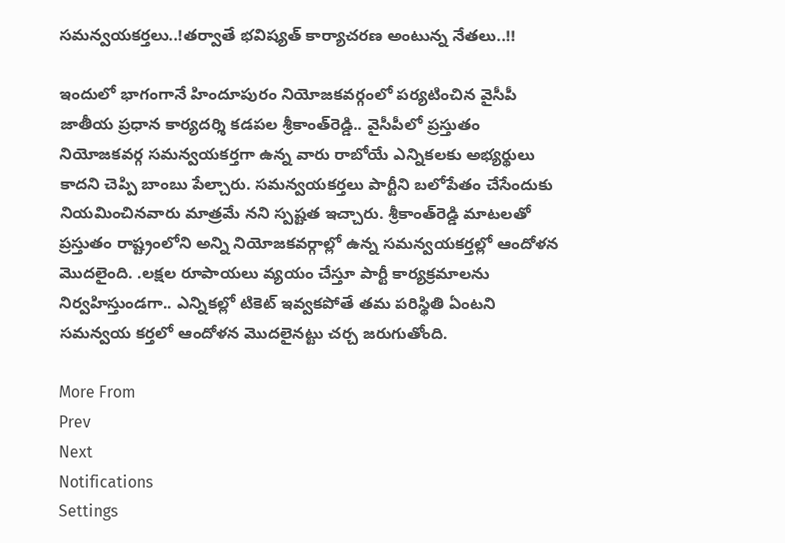స‌మ‌న్వ‌య‌క‌ర్త‌లు..!త‌ర్వాతే భ‌విష్య‌త్ కార్యాచ‌ర‌ణ అంటున్న నేత‌లు..!!

ఇందులో భాగంగానే హిందూపురం నియోజకవర్గంలో పర్యటించిన వైసీపీ జాతీయ ప్రధాన కార్యదర్శి కడపల శ్రీకాంత్‌రెడ్డి.. వైసీపీలో ప్రస్తుతం నియోజకవర్గ సమన్వయకర్తగా ఉన్న వారు రాబోయే ఎన్నికలకు అభ్యర్థులు కాదని చెప్పి బాంబు పేల్చారు. సమన్వయకర్తలు పార్టీని బలోపేతం చేసేందుకు నియమించినవారు మాత్ర‌మే న‌ని స్ప‌ష్ట‌త ఇచ్చారు. శ్రీకాంత్‌రెడ్డి మాటలతో ప్రస్తుతం రాష్ట్రంలోని అన్ని నియోజకవర్గాల్లో ఉన్న సమన్వయకర్తల్లో ఆందోళన మొదలైంది. .లక్షల రూపాయ‌లు వ్యయం చేస్తూ పార్టీ కార్యక్రమాలను నిర్వహిస్తుండగా.. ఎన్నికల్లో టికెట్‌ ఇవ్వకపోతే తమ పరిస్థితి ఏంటని స‌మ‌న్వ‌య క‌ర్త‌లో ఆందోళ‌న మొద‌లైన‌ట్టు చ‌ర్చ జ‌రుగుతోంది.

More From
Prev
Next
Notifications
Settings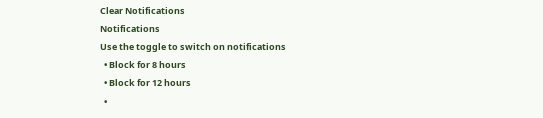Clear Notifications
Notifications
Use the toggle to switch on notifications
  • Block for 8 hours
  • Block for 12 hours
  •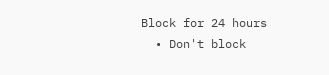Block for 24 hours
  • Don't block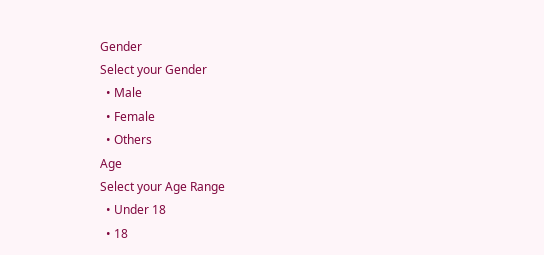Gender
Select your Gender
  • Male
  • Female
  • Others
Age
Select your Age Range
  • Under 18
  • 18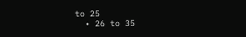to 25
  • 26 to 35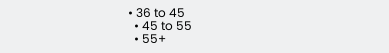• 36 to 45
  • 45 to 55
  • 55+